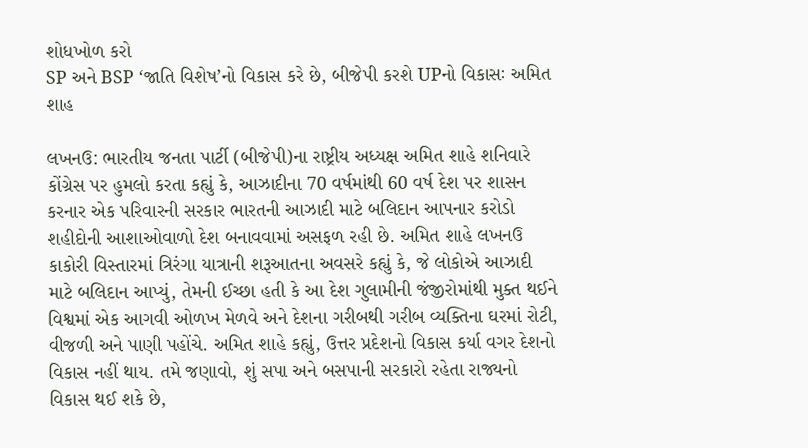શોધખોળ કરો
SP અને BSP ‘જાતિ વિશેષ’નો વિકાસ કરે છે, બીજેપી કરશે UPનો વિકાસઃ અમિત શાહ

લખનઉ: ભારતીય જનતા પાર્ટી (બીજેપી)ના રાષ્ટ્રીય અધ્યક્ષ અમિત શાહે શનિવારે કોંગ્રેસ પર હુમલો કરતા કહ્યું કે, આઝાદીના 70 વર્ષમાંથી 60 વર્ષ દેશ પર શાસન કરનાર એક પરિવારની સરકાર ભારતની આઝાદી માટે બલિદાન આપનાર કરોડો શહીદોની આશાઓવાળો દેશ બનાવવામાં અસફળ રહી છે. અમિત શાહે લખનઉ કાકોરી વિસ્તારમાં ત્રિરંગા યાત્રાની શરૂઆતના અવસરે કહ્યું કે, જે લોકોએ આઝાદી માટે બલિદાન આપ્યું, તેમની ઈચ્છા હતી કે આ દેશ ગુલામીની જંજીરોમાંથી મુક્ત થઈને વિશ્વમાં એક આગવી ઓળખ મેળવે અને દેશના ગરીબથી ગરીબ વ્યક્તિના ઘરમાં રોટી, વીજળી અને પાણી પહોંચે. અમિત શાહે કહ્યું, ઉત્તર પ્રદેશનો વિકાસ કર્યા વગર દેશનો વિકાસ નહીં થાય. તમે જણાવો, શું સપા અને બસપાની સરકારો રહેતા રાજ્યનો વિકાસ થઈ શકે છે,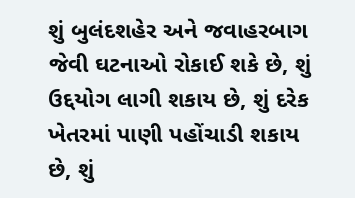શું બુલંદશહેર અને જવાહરબાગ જેવી ઘટનાઓ રોકાઈ શકે છે, શું ઉદ્દયોગ લાગી શકાય છે, શું દરેક ખેતરમાં પાણી પહોંચાડી શકાય છે, શું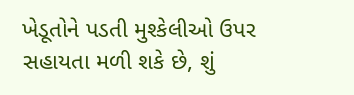ખેડૂતોને પડતી મુશ્કેલીઓ ઉપર સહાયતા મળી શકે છે, શું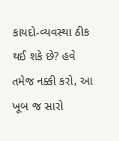કાયદો-વ્યવસ્થા ઠીક થઈ શકે છે? હવે તમેજ નક્કી કરો, આ ખૂબ જ સારો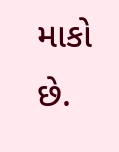માકો છે.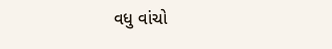વધુ વાંચો